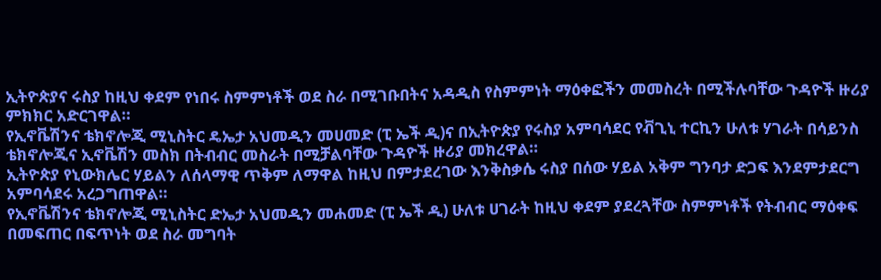ኢትዮጵያና ሩስያ ከዚህ ቀደም የነበሩ ስምምነቶች ወደ ስራ በሚገቡበትና አዳዲስ የስምምነት ማዕቀፎችን መመስረት በሚችሉባቸው ጉዳዮች ዙሪያ ምክክር አድርገዋል።
የኢኖቬሽንና ቴክኖሎጂ ሚኒስትር ዴኤታ አህመዲን መሀመድ (ፒ ኤች ዲ)ና በኢትዮጵያ የሩስያ አምባሳደር የቭጊኒ ተርኪን ሁለቱ ሃገራት በሳይንስ ቴክኖሎጂና ኢኖቬሽን መስክ በትብብር መስራት በሚቻልባቸው ጉዳዮች ዙሪያ መክረዋል።
ኢትዮጵያ የኒውክሌር ሃይልን ለሰላማዊ ጥቅም ለማዋል ከዚህ በምታደረገው እንቅስቃሴ ሩስያ በሰው ሃይል አቅም ግንባታ ድጋፍ እንደምታደርግ አምባሳደሩ አረጋግጠዋል።
የኢኖቬሽንና ቴክኖሎጂ ሚኒስትር ድኤታ አህመዲን መሐመድ (ፒ ኤች ዲ) ሁለቱ ሀገራት ከዚህ ቀደም ያደረጓቸው ስምምነቶች የትብብር ማዕቀፍ በመፍጠር በፍጥነት ወደ ስራ መግባት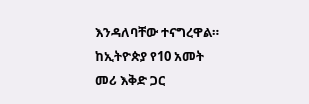እንዳለባቸው ተናግረዋል።
ከኢትዮጵያ የ10 አመት መሪ እቅድ ጋር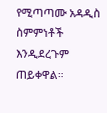የሚጣጣሙ አዳዲስ ስምምነቶች እንዲደረጉም ጠይቀዋል።